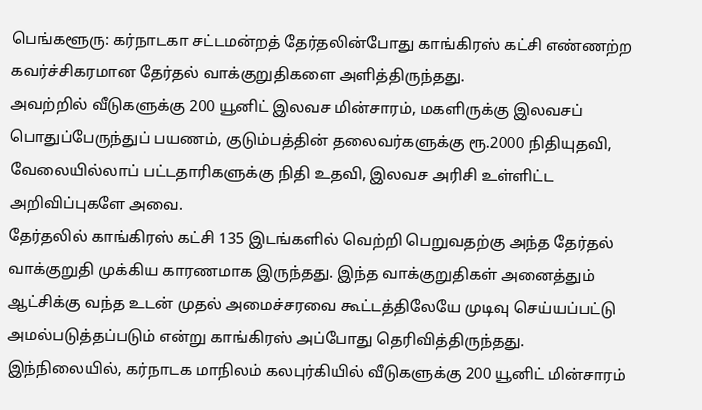பெங்களூரு: கர்நாடகா சட்டமன்றத் தேர்தலின்போது காங்கிரஸ் கட்சி எண்ணற்ற கவர்ச்சிகரமான தேர்தல் வாக்குறுதிகளை அளித்திருந்தது.
அவற்றில் வீடுகளுக்கு 200 யூனிட் இலவச மின்சாரம், மகளிருக்கு இலவசப் பொதுப்பேருந்துப் பயணம், குடும்பத்தின் தலைவர்களுக்கு ரூ.2000 நிதியுதவி, வேலையில்லாப் பட்டதாரிகளுக்கு நிதி உதவி, இலவச அரிசி உள்ளிட்ட அறிவிப்புகளே அவை.
தேர்தலில் காங்கிரஸ் கட்சி 135 இடங்களில் வெற்றி பெறுவதற்கு அந்த தேர்தல் வாக்குறுதி முக்கிய காரணமாக இருந்தது. இந்த வாக்குறுதிகள் அனைத்தும் ஆட்சிக்கு வந்த உடன் முதல் அமைச்சரவை கூட்டத்திலேயே முடிவு செய்யப்பட்டு அமல்படுத்தப்படும் என்று காங்கிரஸ் அப்போது தெரிவித்திருந்தது.
இந்நிலையில், கர்நாடக மாநிலம் கலபுர்கியில் வீடுகளுக்கு 200 யூனிட் மின்சாரம்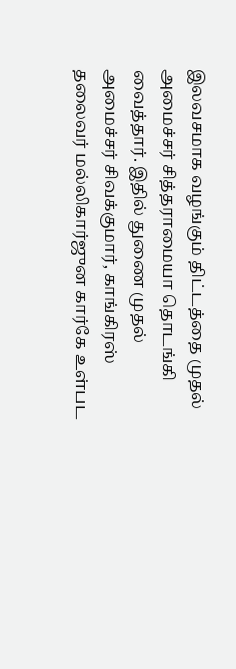இலவசமாக வழங்கும் திட்டத்தை முதல் அமைச்சர் சித்தராமையா தொடங்கி வைத்தார். இதில் துணை முதல் அமைச்சர் சிவக்குமார், காங்கிரஸ் தலைவர் மல்லிகார்ஜுன கார்கே உள்பட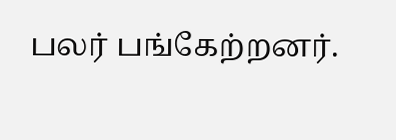பலர் பங்கேற்றனர்.